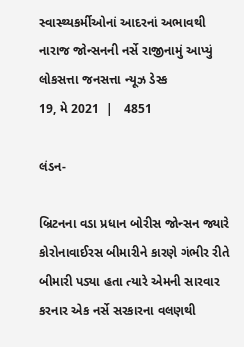સ્વાસ્થ્યકર્મીઓનાં આદરનાં અભાવથી નારાજ જોન્સનની નર્સે રાજીનામું આપ્યું
લોકસત્તા જનસત્તા ન્યૂઝ ડેસ્ક
19, મે 2021  |   4851

લંડન-

બ્રિટનના વડા પ્રધાન બોરીસ જોન્સન જ્યારે કોરોનાવાઈરસ બીમારીને કારણે ગંભીર રીતે બીમારી પડ્યા હતા ત્યારે એમની સારવાર કરનાર એક નર્સે સરકારના વલણથી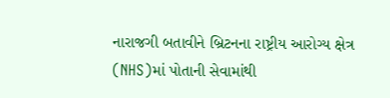નારાજગી બતાવીને બ્રિટનના રાષ્ટ્રીય આરોગ્ય ક્ષેત્ર (NHS)માં પોતાની સેવામાંથી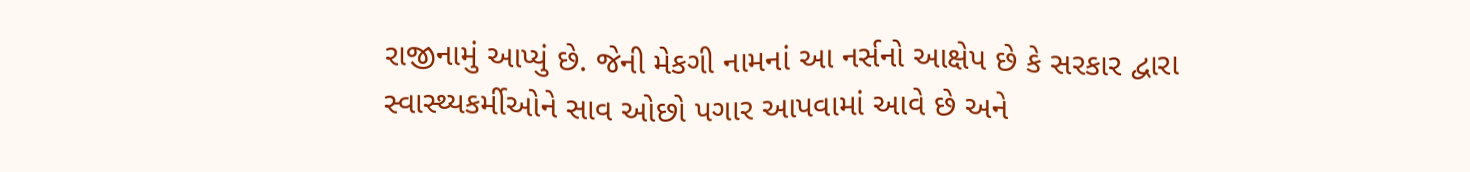રાજીનામું આપ્યું છે. જેની મેકગી નામનાં આ નર્સનો આક્ષેપ છે કે સરકાર દ્વારા સ્વાસ્થ્યકર્મીઓને સાવ ઓછો પગાર આપવામાં આવે છે અને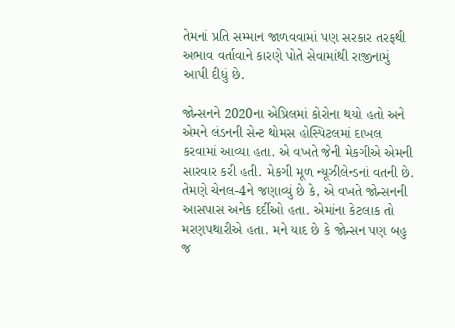તેમનાં પ્રતિ સમ્માન જાળવવામાં પણ સરકાર તરફથી અભાવ વર્તાવાને કારણે પોતે સેવામાંથી રાજીનામું આપી દીધું છે.

જોન્સનને 2020ના એપ્રિલમાં કોરોના થયો હતો અને એમને લંડનની સેન્ટ થોમસ હોસ્પિટલમાં દાખલ કરવામાં આવ્યા હતા. એ વખતે જેની મેકગીએ એમની સારવાર કરી હતી. મેકગી મૂળ ન્યૂઝીલેન્ડનાં વતની છે. તેમણે ચેનલ-4ને જણાવ્યું છે કે, એ વખતે જોન્સનની આસપાસ અનેક દર્દીઓ હતા. એમાંના કેટલાક તો મરણપથારીએ હતા. મને યાદ છે કે જોન્સન પણ બહુ જ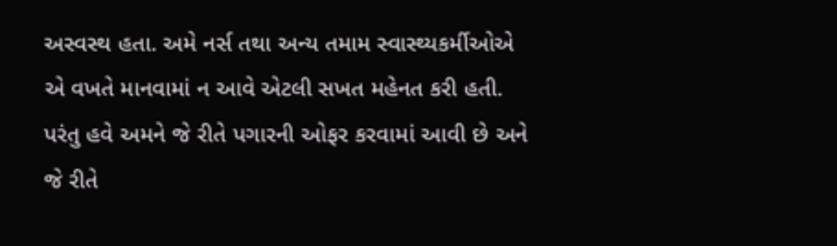અસ્વસ્થ હતા. અમે નર્સ તથા અન્ય તમામ સ્વાસ્થ્યકર્મીઓએ એ વખતે માનવામાં ન આવે એટલી સખત મહેનત કરી હતી. પરંતુ હવે અમને જે રીતે પગારની ઓફર કરવામાં આવી છે અને જે રીતે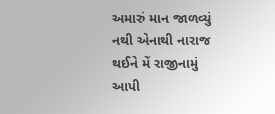અમારું માન જાળવ્યું નથી એનાથી નારાજ થઈને મેં રાજીનામું આપી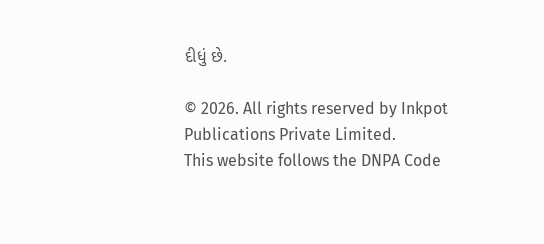દીધું છે.

© 2026. All rights reserved by Inkpot Publications Private Limited.
This website follows the DNPA Code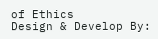of Ethics
Design & Develop By: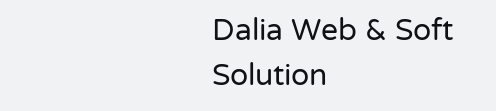Dalia Web & Soft Solution